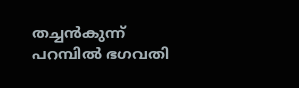തച്ചൻകുന്ന് പറമ്പിൽ ഭഗവതി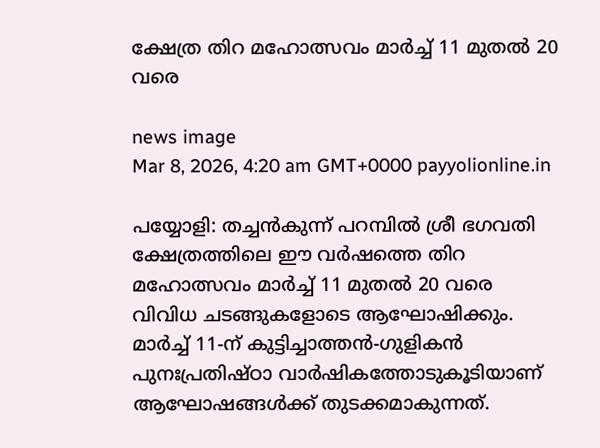ക്ഷേത്ര തിറ മഹോത്സവം മാർച്ച് 11 മുതൽ 20 വരെ

news image
Mar 8, 2026, 4:20 am GMT+0000 payyolionline.in

പയ്യോളി: തച്ചൻകുന്ന് പറമ്പിൽ ശ്രീ ഭഗവതി ക്ഷേത്രത്തിലെ ഈ വർഷത്തെ തിറ മഹോത്സവം മാർച്ച് 11 മുതൽ 20 വരെ വിവിധ ചടങ്ങുകളോടെ ആഘോഷിക്കും. മാർച്ച് 11-ന് കുട്ടിച്ചാത്തൻ-ഗുളികൻ പുനഃപ്രതിഷ്ഠാ വാർഷികത്തോടുകൂടിയാണ് ആഘോഷങ്ങൾക്ക് തുടക്കമാകുന്നത്.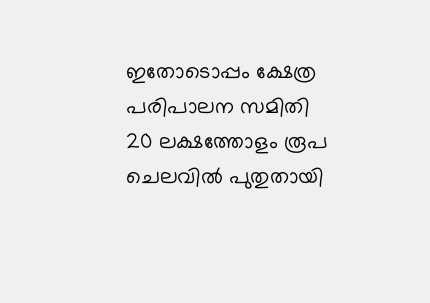ഇതോടൊപ്പം ക്ഷേത്ര പരിപാലന സമിതി 20 ലക്ഷത്തോളം രൂപ ചെലവിൽ പുതുതായി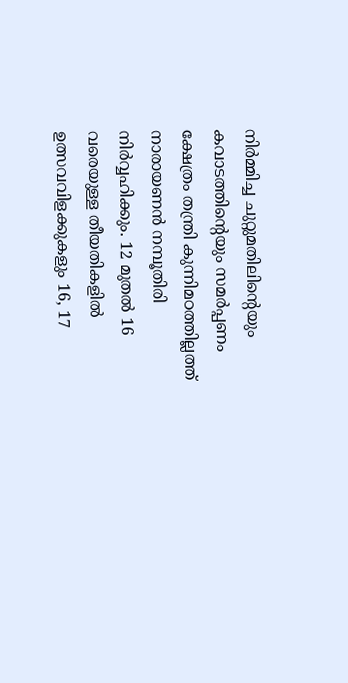നിർമ്മിച്ച ചുറ്റുമതിലിന്റെയും കവാടത്തിന്റെയും സമർപ്പണം ക്ഷേത്രം തന്ത്രി കുന്നിമഠത്തില്ലത്ത് നാരായണൻ നമ്പൂതിരി നിർവ്വഹിക്കും. 12 മുതൽ 16 വരെയുള്ള തീയതികളിൽ ഉത്സവവിളക്കുകളും 16, 17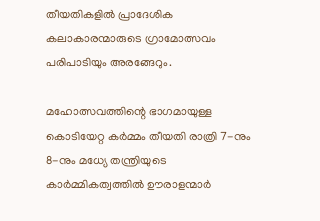തീയതികളിൽ പ്രാദേശിക കലാകാരന്മാരുടെ ഗ്രാമോത്സവം പരിപാടിയും അരങ്ങേറും.

മഹോത്സവത്തിന്റെ ഭാഗമായുള്ള കൊടിയേറ്റ കർമ്മം തീയതി രാത്രി 7-നും 8-നും മധ്യേ തന്ത്രിയുടെ കാർമ്മികത്വത്തിൽ ഊരാളന്മാർ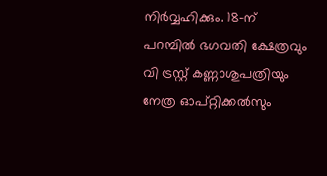നിർവ്വഹിക്കും. 18-ന് പറമ്പിൽ ഭഗവതി ക്ഷേത്രവും വി ട്രസ്റ്റ് കണ്ണാശുപത്രിയും നേത്ര ഓപ്റ്റിക്കൽസും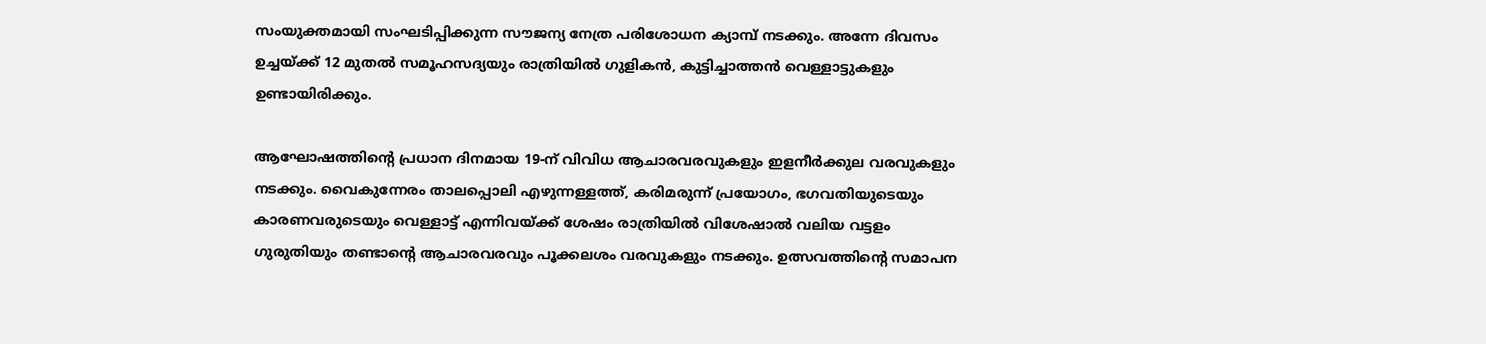സംയുക്തമായി സംഘടിപ്പിക്കുന്ന സൗജന്യ നേത്ര പരിശോധന ക്യാമ്പ് നടക്കും. അന്നേ ദിവസം ഉച്ചയ്ക്ക് 12 മുതൽ സമൂഹസദ്യയും രാത്രിയിൽ ഗുളികൻ, കുട്ടിച്ചാത്തൻ വെള്ളാട്ടുകളും ഉണ്ടായിരിക്കും.

ആഘോഷത്തിന്റെ പ്രധാന ദിനമായ 19-ന് വിവിധ ആചാരവരവുകളും ഇളനീർക്കുല വരവുകളും നടക്കും. വൈകുന്നേരം താലപ്പൊലി എഴുന്നള്ളത്ത്, കരിമരുന്ന് പ്രയോഗം, ഭഗവതിയുടെയും കാരണവരുടെയും വെള്ളാട്ട് എന്നിവയ്ക്ക് ശേഷം രാത്രിയിൽ വിശേഷാൽ വലിയ വട്ടളം ഗുരുതിയും തണ്ടാന്റെ ആചാരവരവും പൂക്കലശം വരവുകളും നടക്കും. ഉത്സവത്തിന്റെ സമാപന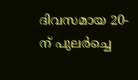ദിവസമായ 20-ന് പുലർച്ചെ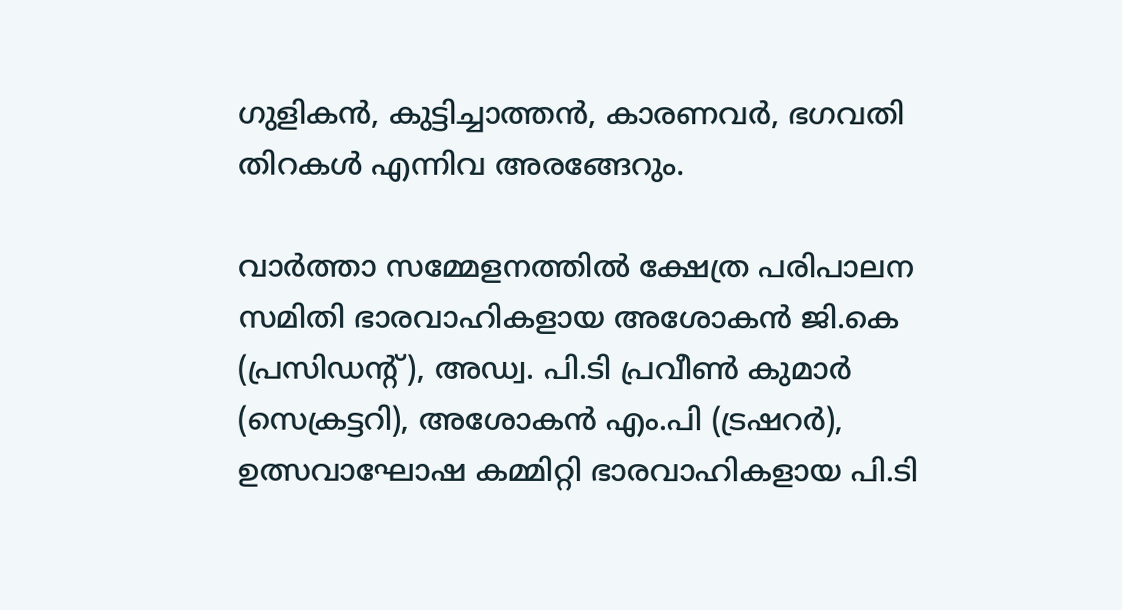ഗുളികൻ, കുട്ടിച്ചാത്തൻ, കാരണവർ, ഭഗവതി തിറകൾ എന്നിവ അരങ്ങേറും.

വാർത്താ സമ്മേളനത്തിൽ ക്ഷേത്ര പരിപാലന സമിതി ഭാരവാഹികളായ അശോകൻ ജി.കെ (പ്രസിഡന്റ്), അഡ്വ. പി.ടി പ്രവീൺ കുമാർ (സെക്രട്ടറി), അശോകൻ എം.പി (ട്രഷറർ), ഉത്സവാഘോഷ കമ്മിറ്റി ഭാരവാഹികളായ പി.ടി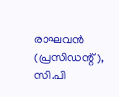രാഘവൻ (പ്രസിഡന്റ്), സി.പി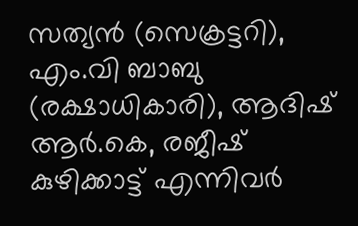സത്യൻ (സെക്രട്ടറി), എം.വി ബാബു (രക്ഷാധികാരി), ആദിഷ് ആർ.കെ, രജീഷ് കുഴിക്കാട്ട് എന്നിവർ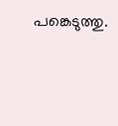പങ്കെടുത്തു.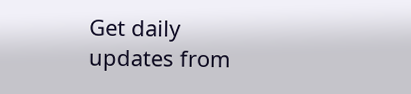Get daily updates from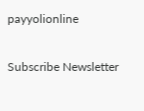payyolionline

Subscribe Newsletter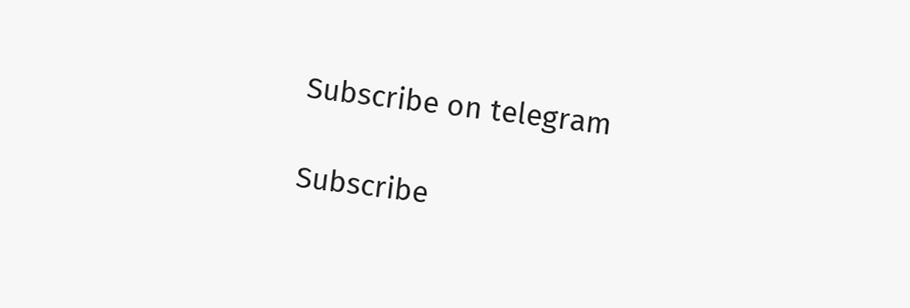Subscribe on telegram

Subscribe